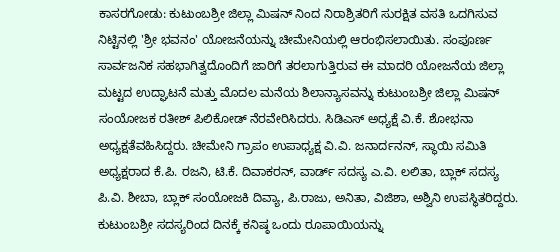ಕಾಸರಗೋಡು: ಕುಟುಂಬಶ್ರೀ ಜಿಲ್ಲಾ ಮಿಷನ್ ನಿಂದ ನಿರಾಶ್ರಿತರಿಗೆ ಸುರಕ್ಷಿತ ವಸತಿ ಒದಗಿಸುವ ನಿಟ್ಟಿನಲ್ಲಿ 'ಶ್ರೀ ಭವನಂ' ಯೋಜನೆಯನ್ನು ಚೀಮೇನಿಯಲ್ಲಿ ಆರಂಭಿಸಲಾಯಿತು. ಸಂಪೂರ್ಣ ಸಾರ್ವಜನಿಕ ಸಹಭಾಗಿತ್ವದೊಂದಿಗೆ ಜಾರಿಗೆ ತರಲಾಗುತ್ತಿರುವ ಈ ಮಾದರಿ ಯೋಜನೆಯ ಜಿಲ್ಲಾ ಮಟ್ಟದ ಉದ್ಘಾಟನೆ ಮತ್ತು ಮೊದಲ ಮನೆಯ ಶಿಲಾನ್ಯಾಸವನ್ನು ಕುಟುಂಬಶ್ರೀ ಜಿಲ್ಲಾ ಮಿಷನ್ ಸಂಯೋಜಕ ರತೀಶ್ ಪಿಲಿಕೋಡ್ ನೆರವೇರಿಸಿದರು. ಸಿಡಿಎಸ್ ಅಧ್ಯಕ್ಷೆ ವಿ.ಕೆ. ಶೋಭನಾ ಅಧ್ಯಕ್ಷತೆವಹಿಸಿದ್ದರು. ಚೀಮೇನಿ ಗ್ರಾಪಂ ಉಪಾಧ್ಯಕ್ಷ ವಿ.ವಿ. ಜನಾರ್ದನನ್, ಸ್ಥಾಯಿ ಸಮಿತಿ ಅಧ್ಯಕ್ಷರಾದ ಕೆ.ಪಿ. ರಜನಿ, ಟಿ.ಕೆ. ದಿವಾಕರನ್, ವಾರ್ಡ್ ಸದಸ್ಯ ಎ.ವಿ. ಲಲಿತಾ, ಬ್ಲಾಕ್ ಸದಸ್ಯ ಪಿ.ವಿ. ಶೀಬಾ, ಬ್ಲಾಕ್ ಸಂಯೋಜಕಿ ದಿವ್ಯಾ, ಪಿ.ರಾಜು, ಅನಿತಾ, ವಿಜಿಶಾ, ಅಶ್ವಿನಿ ಉಪಸ್ಥಿತರಿದ್ದರು.
ಕುಟುಂಬಶ್ರೀ ಸದಸ್ಯರಿಂದ ದಿನಕ್ಕೆ ಕನಿಷ್ಠ ಒಂದು ರೂಪಾಯಿಯನ್ನು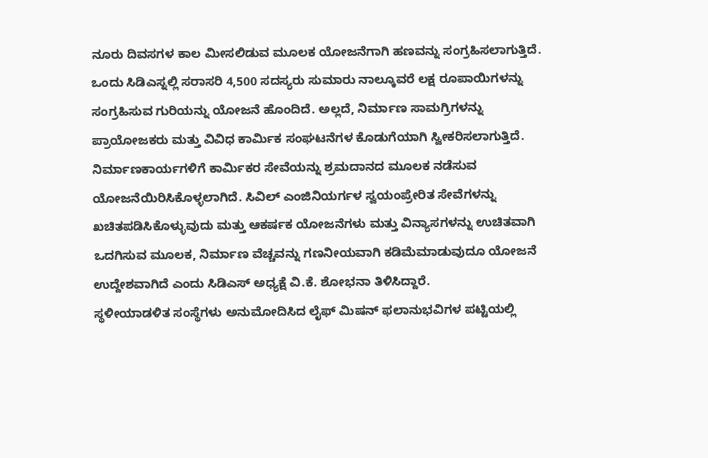ನೂರು ದಿವಸಗಳ ಕಾಲ ಮೀಸಲಿಡುವ ಮೂಲಕ ಯೋಜನೆಗಾಗಿ ಹಣವನ್ನು ಸಂಗ್ರಹಿಸಲಾಗುತ್ತಿದೆ. ಒಂದು ಸಿಡಿಎಸ್ನಲ್ಲಿ ಸರಾಸರಿ 4,500 ಸದಸ್ಯರು ಸುಮಾರು ನಾಲ್ಕೂವರೆ ಲಕ್ಷ ರೂಪಾಯಿಗಳನ್ನು ಸಂಗ್ರಹಿಸುವ ಗುರಿಯನ್ನು ಯೋಜನೆ ಹೊಂದಿದೆ. ಅಲ್ಲದೆ, ನಿರ್ಮಾಣ ಸಾಮಗ್ರಿಗಳನ್ನು ಪ್ರಾಯೋಜಕರು ಮತ್ತು ವಿವಿಧ ಕಾರ್ಮಿಕ ಸಂಘಟನೆಗಳ ಕೊಡುಗೆಯಾಗಿ ಸ್ವೀಕರಿಸಲಾಗುತ್ತಿದೆ. ನಿರ್ಮಾಣಕಾರ್ಯಗಳಿಗೆ ಕಾರ್ಮಿಕರ ಸೇವೆಯನ್ನು ಶ್ರಮದಾನದ ಮೂಲಕ ನಡೆಸುವ ಯೋಜನೆಯಿರಿಸಿಕೊಳ್ಳಲಾಗಿದೆ. ಸಿವಿಲ್ ಎಂಜಿನಿಯರ್ಗಳ ಸ್ವಯಂಪ್ರೇರಿತ ಸೇವೆಗಳನ್ನು ಖಚಿತಪಡಿಸಿಕೊಳ್ಳುವುದು ಮತ್ತು ಆಕರ್ಷಕ ಯೋಜನೆಗಳು ಮತ್ತು ವಿನ್ಯಾಸಗಳನ್ನು ಉಚಿತವಾಗಿ ಒದಗಿಸುವ ಮೂಲಕ, ನಿರ್ಮಾಣ ವೆಚ್ಚವನ್ನು ಗಣನೀಯವಾಗಿ ಕಡಿಮೆಮಾಡುವುದೂ ಯೋಜನೆ ಉದ್ದೇಶವಾಗಿದೆ ಎಂದು ಸಿಡಿಎಸ್ ಅಧ್ಯಕ್ಷೆ ವಿ.ಕೆ. ಶೋಭನಾ ತಿಳಿಸಿದ್ದಾರೆ.
ಸ್ಥಳೀಯಾಡಳಿತ ಸಂಸ್ಥೆಗಳು ಅನುಮೋದಿಸಿದ ಲೈಫ್ ಮಿಷನ್ ಫಲಾನುಭವಿಗಳ ಪಟ್ಟಿಯಲ್ಲಿ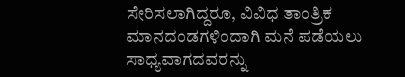ಸೇರಿಸಲಾಗಿದ್ದರೂ, ವಿವಿಧ ತಾಂತ್ರಿಕ ಮಾನದಂಡಗಳಿಂದಾಗಿ ಮನೆ ಪಡೆಯಲು ಸಾಧ್ಯವಾಗದವರನ್ನು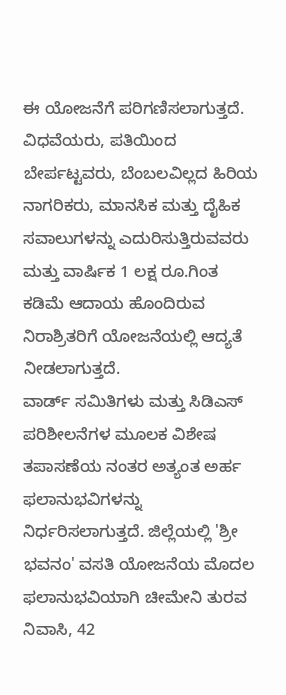ಈ ಯೋಜನೆಗೆ ಪರಿಗಣಿಸಲಾಗುತ್ತದೆ. ವಿಧವೆಯರು, ಪತಿಯಿಂದ ಬೇರ್ಪಟ್ಟವರು, ಬೆಂಬಲವಿಲ್ಲದ ಹಿರಿಯ ನಾಗರಿಕರು, ಮಾನಸಿಕ ಮತ್ತು ದೈಹಿಕ ಸವಾಲುಗಳನ್ನು ಎದುರಿಸುತ್ತಿರುವವರು ಮತ್ತು ವಾರ್ಷಿಕ 1 ಲಕ್ಷ ರೂ.ಗಿಂತ ಕಡಿಮೆ ಆದಾಯ ಹೊಂದಿರುವ ನಿರಾಶ್ರಿತರಿಗೆ ಯೋಜನೆಯಲ್ಲಿ ಆದ್ಯತೆ ನೀಡಲಾಗುತ್ತದೆ.
ವಾರ್ಡ್ ಸಮಿತಿಗಳು ಮತ್ತು ಸಿಡಿಎಸ್ ಪರಿಶೀಲನೆಗಳ ಮೂಲಕ ವಿಶೇಷ ತಪಾಸಣೆಯ ನಂತರ ಅತ್ಯಂತ ಅರ್ಹ ಫಲಾನುಭವಿಗಳನ್ನು ನಿರ್ಧರಿಸಲಾಗುತ್ತದೆ. ಜಿಲ್ಲೆಯಲ್ಲಿ 'ಶ್ರೀ ಭವನಂ' ವಸತಿ ಯೋಜನೆಯ ಮೊದಲ ಫಲಾನುಭವಿಯಾಗಿ ಚೀಮೇನಿ ತುರವ ನಿವಾಸಿ, 42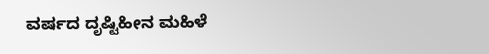ವರ್ಷದ ದೃಷ್ಟಿಹೀನ ಮಹಿಳೆ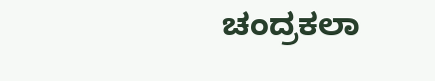ಚಂದ್ರಕಲಾ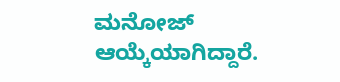ಮನೋಜ್ ಆಯ್ಕೆಯಾಗಿದ್ದಾರೆ.